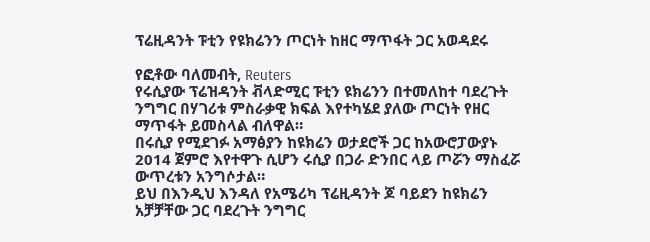ፕሬዚዳንት ፑቲን የዩክሬንን ጦርነት ከዘር ማጥፋት ጋር አወዳደሩ

የፎቶው ባለመብት, Reuters
የሩሲያው ፕሬዝዳንት ቭላድሚር ፑቲን ዩክሬንን በተመለከተ ባደረጉት ንግግር በሃገሪቱ ምስራቃዊ ክፍል እየተካሄደ ያለው ጦርነት የዘር ማጥፋት ይመስላል ብለዋል።
በሩሲያ የሚደገፉ አማፅያን ከዩክሬን ወታደሮች ጋር ከአውሮፓውያኑ 2014 ጀምሮ እየተዋጉ ሲሆን ሩሲያ በጋራ ድንበር ላይ ጦሯን ማስፈሯ ውጥረቱን አንግሶታል።
ይህ በእንዲህ እንዳለ የአሜሪካ ፕሬዚዳንት ጆ ባይደን ከዩክሬን አቻቻቸው ጋር ባደረጉት ንግግር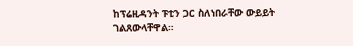ከፕሬዚዳንት ፑቲን ጋር ስለነበራቸው ውይይት ገልጸውላቸዋል።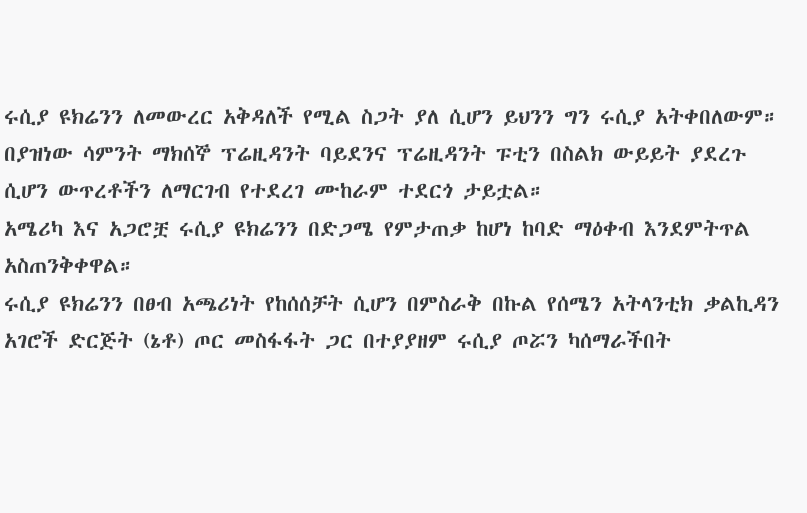ሩሲያ ዩክሬንን ለመውረር አቅዳለች የሚል ስጋት ያለ ሲሆን ይህንን ግን ሩሲያ አትቀበለውም።
በያዝነው ሳምንት ማክሰኞ ፕሬዚዳንት ባይደንና ፕሬዚዳንት ፑቲን በስልክ ውይይት ያደረጉ ሲሆን ውጥረቶችን ለማርገብ የተደረገ ሙከራም ተደርጎ ታይቷል።
አሜሪካ እና አጋሮቿ ሩሲያ ዩክሬንን በድጋሜ የምታጠቃ ከሆነ ከባድ ማዕቀብ እንደምትጥል አስጠንቅቀዋል።
ሩሲያ ዩክሬንን በፀብ አጫሪነት የከሰሰቻት ሲሆን በምስራቅ በኩል የሰሜን አትላንቲክ ቃልኪዳን አገሮች ድርጅት (ኔቶ) ጦር መስፋፋት ጋር በተያያዘም ሩሲያ ጦሯን ካሰማራችበት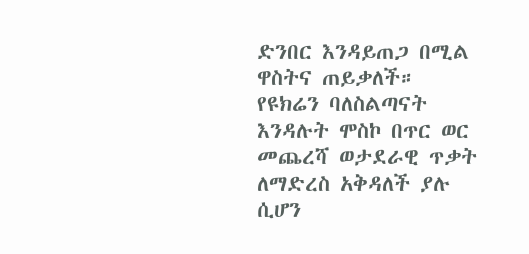ድንበር እንዳይጠጋ በሚል ዋስትና ጠይቃለች።
የዩክሬን ባለስልጣናት እንዳሉት ሞስኮ በጥር ወር መጨረሻ ወታደራዊ ጥቃት ለማድረስ አቅዳለች ያሉ ሲሆን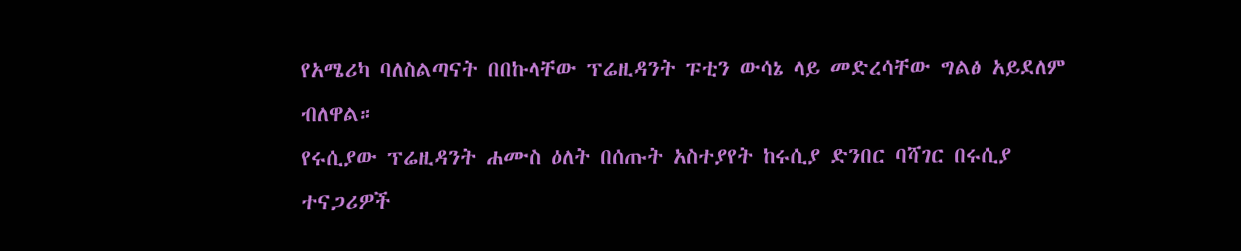የአሜሪካ ባለስልጣናት በበኩላቸው ፕሬዚዳንት ፑቲን ውሳኔ ላይ መድረሳቸው ግልፅ አይደለም ብለዋል።
የሩሲያው ፕሬዚዳንት ሐሙስ ዕለት በሰጡት አስተያየት ከሩሲያ ድንበር ባሻገር በሩሲያ ተናጋሪዎች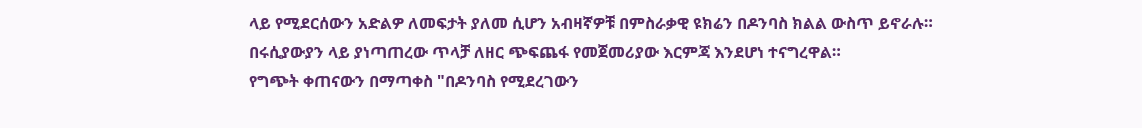ላይ የሚደርሰውን አድልዎ ለመፍታት ያለመ ሲሆን አብዛኛዎቹ በምስራቃዊ ዩክሬን በዶንባስ ክልል ውስጥ ይኖራሉ።
በሩሲያውያን ላይ ያነጣጠረው ጥላቻ ለዘር ጭፍጨፋ የመጀመሪያው እርምጃ እንደሆነ ተናግረዋል።
የግጭት ቀጠናውን በማጣቀስ "በዶንባስ የሚደረገውን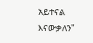አይተናል እናውቃለን"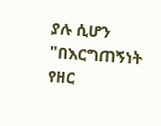ያሉ ሲሆን "በእርግጠኝነት የዘር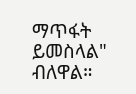ማጥፋት ይመስላል" ብለዋል።